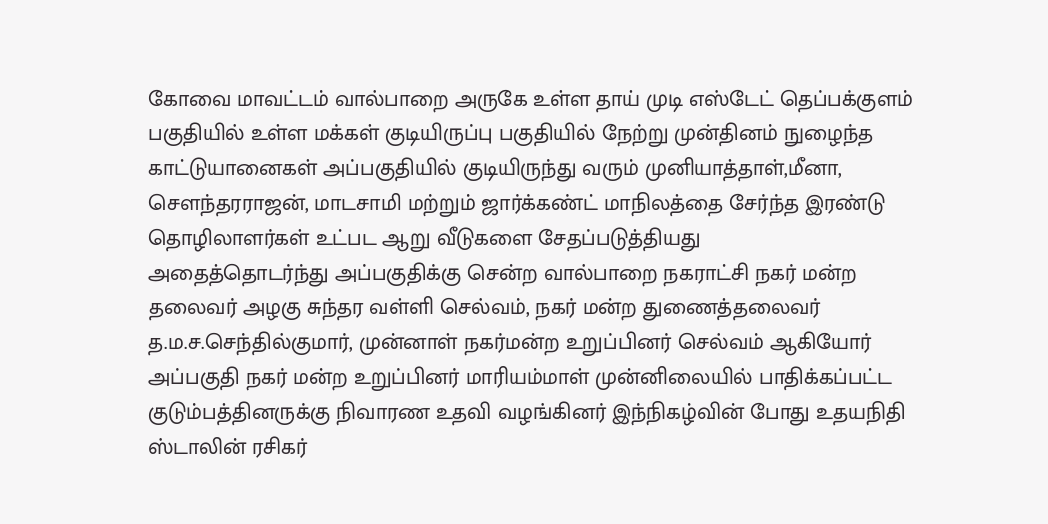கோவை மாவட்டம் வால்பாறை அருகே உள்ள தாய் முடி எஸ்டேட் தெப்பக்குளம் பகுதியில் உள்ள மக்கள் குடியிருப்பு பகுதியில் நேற்று முன்தினம் நுழைந்த காட்டுயானைகள் அப்பகுதியில் குடியிருந்து வரும் முனியாத்தாள்,மீனா, சௌந்தரராஜன், மாடசாமி மற்றும் ஜார்க்கண்ட் மாநிலத்தை சேர்ந்த இரண்டு தொழிலாளர்கள் உட்பட ஆறு வீடுகளை சேதப்படுத்தியது
அதைத்தொடர்ந்து அப்பகுதிக்கு சென்ற வால்பாறை நகராட்சி நகர் மன்ற தலைவர் அழகு சுந்தர வள்ளி செல்வம், நகர் மன்ற துணைத்தலைவர் த.ம.ச.செந்தில்குமார், முன்னாள் நகர்மன்ற உறுப்பினர் செல்வம் ஆகியோர் அப்பகுதி நகர் மன்ற உறுப்பினர் மாரியம்மாள் முன்னிலையில் பாதிக்கப்பட்ட குடும்பத்தினருக்கு நிவாரண உதவி வழங்கினர் இந்நிகழ்வின் போது உதயநிதி ஸ்டாலின் ரசிகர்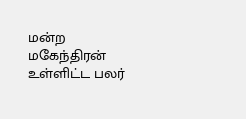மன்ற மகேந்திரன் உள்ளிட்ட பலர்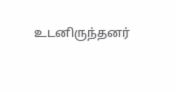உடனிருந்தனர்